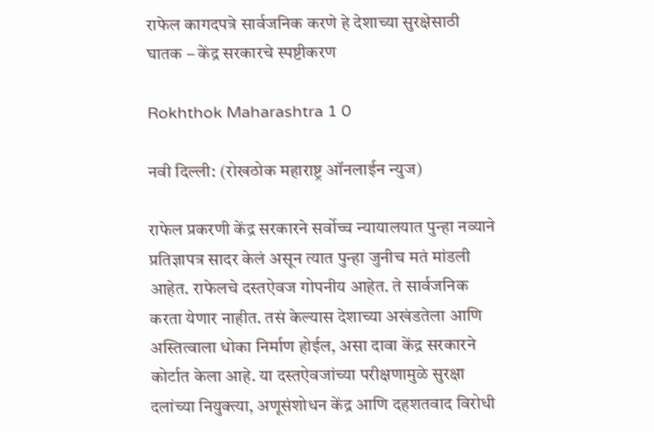राफेल कागदपत्रे सार्वजनिक करणे हे देशाच्या सुरक्षेसाठी घातक – केंद्र सरकारचे स्पष्टीकरण

Rokhthok Maharashtra 1 0

नवी दिल्ली: (रोखठोक महाराष्ट्र ऑनलाईन न्युज)

राफेल प्रकरणी केंद्र सरकारने सर्वोच्च न्यायालयात पुन्हा नव्याने प्रतिज्ञापत्र सादर केलं असून त्यात पुन्हा जुनीच मतं मांडली आहेत. राफेलचे दस्तऐवज गोपनीय आहेत. ते सार्वजनिक करता येणार नाहीत. तसं केल्यास देशाच्या अखंडतेला आणि अस्तित्वाला धोका निर्माण होईल, असा दावा केंद्र सरकारने कोर्टात केला आहे. या दस्तऐवजांच्या परीक्षणामुळे सुरक्षा दलांच्या नियुक्त्या, अणूसंशोधन केंद्र आणि दहशतवाद विरोधी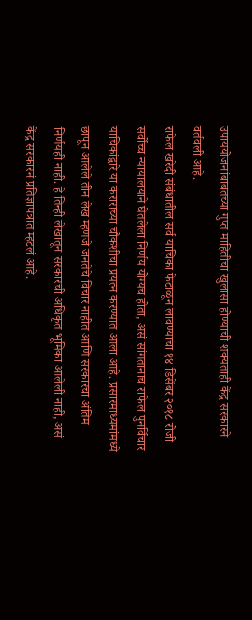उपाययोजनांबाबतच्या गुप्त माहितीचा खुलासा होण्याची शक्यताही केंद्र सरकारने वर्तवली आहे.
राफेल खरेदी संबंधातील सर्व याचिका फेटाळून लावण्याचा १४ डिसेंबर २०१८ रोजी सर्वोच्च न्यायालयाने घेतलेला निर्णय योग्यच होता, असं सांगतानाच राफेल पुनर्विचार याचिकांद्वारे या कराराच्या चौकशीचा प्रयत्न करण्यात आला आहे. प्रसारमाध्यमांमध्ये छापून आलेले तीन लेख म्हणजे जनतेचे विचार नाहीत आणि सरकारचा अंतिम निर्णयही नाही. हे तिन्ही लेखातून सरकारची अधिकृत भूमिका आलेली नाही, असं केंद्र सरकारनं प्रतिज्ञापत्रात म्हटलं आहे.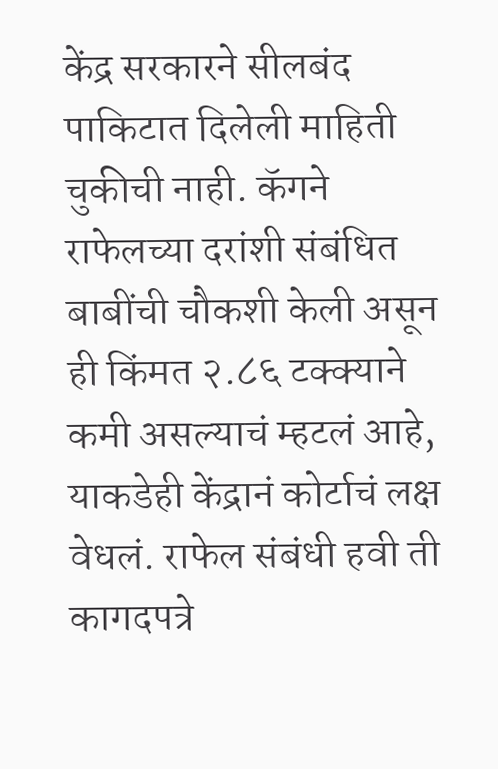केंद्र सरकारने सीलबंद पाकिटात दिलेली माहिती चुकीची नाही. कॅगने राफेलच्या दरांशी संबंधित बाबींची चौकशी केली असून ही किंमत २.८६ टक्क्याने कमी असल्याचं म्हटलं आहे, याकडेही केंद्रानं कोर्टाचं लक्ष वेधलं. राफेल संबंधी हवी ती कागदपत्रे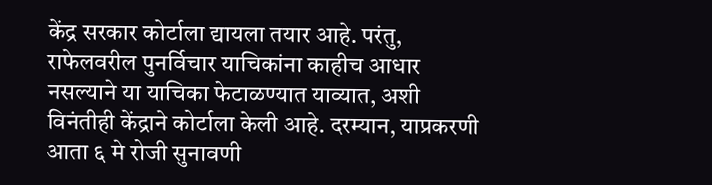केंद्र सरकार कोर्टाला द्यायला तयार आहे. परंतु, राफेलवरील पुनर्विचार याचिकांना काहीच आधार नसल्याने या याचिका फेटाळण्यात याव्यात, अशी विनंतीही केंद्राने कोर्टाला केली आहे. दरम्यान, याप्रकरणी आता ६ मे रोजी सुनावणी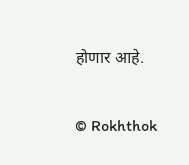होणार आहे.

© Rokhthok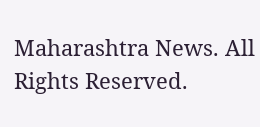Maharashtra News. All Rights Reserved.